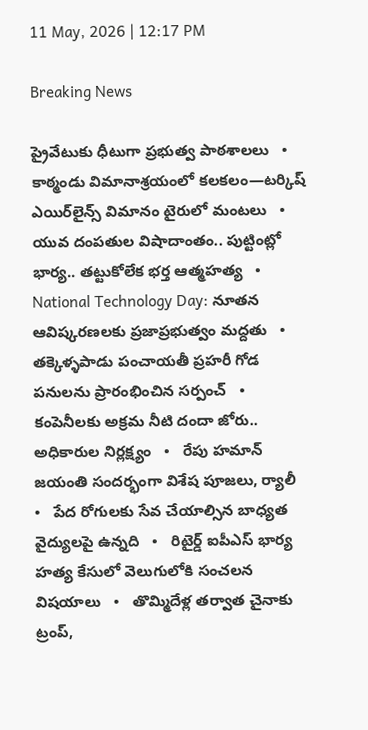11 May, 2026 | 12:17 PM

Breaking News

ప్రైవేటుకు ధీటుగా ప్రభుత్వ పాఠశాలలు   •   కాఠ్మండు విమానాశ్రయంలో కలకలం—టర్కిష్ ఎయిర్‌లైన్స్ విమానం టైరులో మంటలు   •   యువ దంపతుల విషాదాంతం.. పుట్టింట్లో భార్య.. తట్టుకోలేక భర్త ఆత్మహత్య   •   National Technology Day: నూతన ఆవిష్కరణలకు ప్రజాప్రభుత్వం మద్దతు   •   తక్కెళ్ళపాడు పంచాయతీ ప్రహరీ గోడ పనులను ప్రారంభించిన సర్పంచ్   •   కంపెనీలకు అక్రమ నీటి దందా జోరు.. అధికారుల నిర్లక్ష్యం   •   రేపు హమాన్ జయంతి సందర్భంగా విశేష పూజలు, ర్యాలీ   •   పేద రోగులకు సేవ చేయాల్సిన బాధ్యత వైద్యులపై ఉన్నది   •   రిటైర్డ్ ఐపీఎస్ భార్య హత్య కేసులో వెలుగులోకి సంచలన విషయాలు   •   తొమ్మిదేళ్ల తర్వాత చైనాకు ట్రంప్,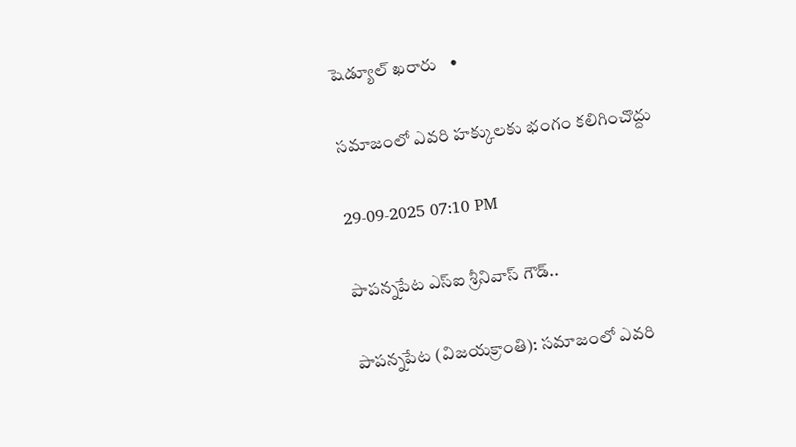షెడ్యూల్ ఖరారు   •

సమాజంలో ఎవరి హక్కులకు భంగం కలిగించొద్దు

29-09-2025 07:10 PM

పాపన్నపేట ఎస్ఐ శ్రీనివాస్ గౌడ్..

పాపన్నపేట (విజయక్రాంతి): సమాజంలో ఎవరి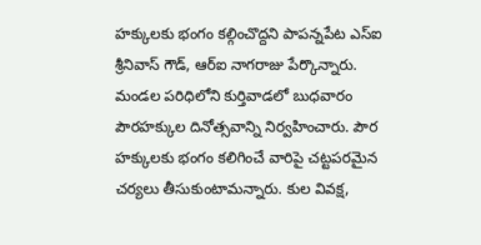హక్కులకు భంగం కల్గించొద్దని పాపన్నపేట ఎస్‌ఐ శ్రీనివాస్ గౌడ్, ఆర్ఐ నాగరాజు పేర్కొన్నారు. మండల పరిధిలోని కుర్తివాడలో బుధవారం పౌరహక్కుల దినోత్సవాన్ని నిర్వహించారు. పౌర హక్కులకు భంగం కలిగించే వారిపై చట్టపరమైన చర్యలు తీసుకుంటామన్నారు. కుల వివక్ష,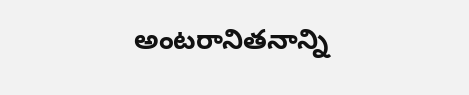అంటరానితనాన్ని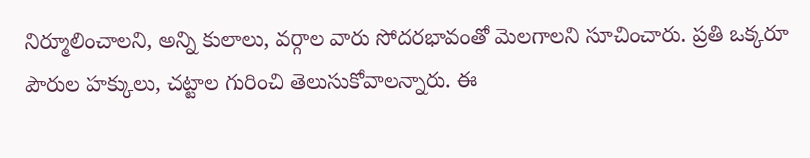నిర్మూలించాలని, అన్ని కులాలు, వర్గాల వారు సోదరభావంతో మెలగాలని సూచించారు. ప్రతి ఒక్కరూ పౌరుల హక్కులు, చట్టాల గురించి తెలుసుకోవాలన్నారు. ఈ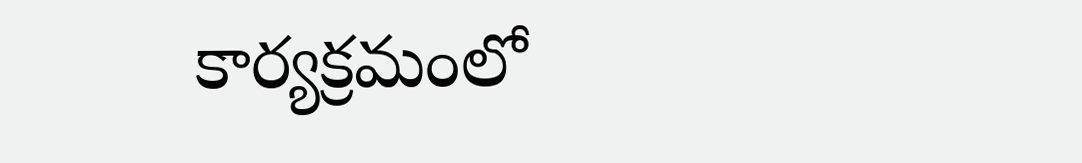కార్యక్రమంలో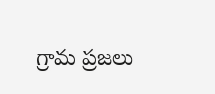గ్రామ ప్రజలు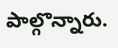పాల్గొన్నారు.